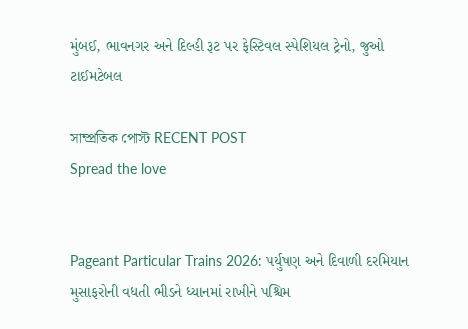મુંબઈ, ભાવનગર અને દિલ્હી રૂટ પર ફેસ્ટિવલ સ્પેશિયલ ટ્રેનો, જુઓ ટાઈમટેબલ

সাম্প্রতিক পোস্ট RECENT POST
Spread the love


Pageant Particular Trains 2026: પર્યુષણ અને દિવાળી દરમિયાન મુસાફરોની વધતી ભીડને ધ્યાનમાં રાખીને પશ્ચિમ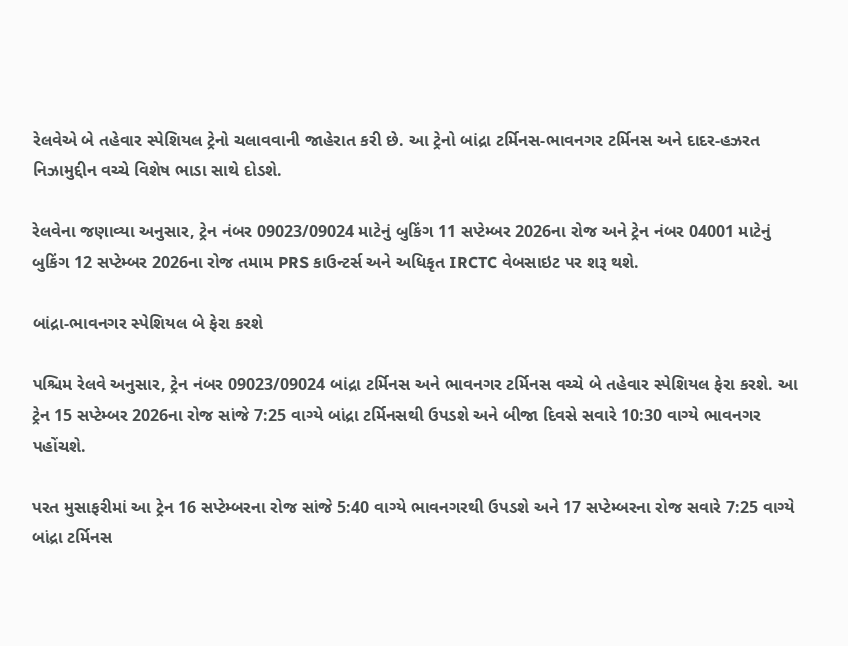રેલવેએ બે તહેવાર સ્પેશિયલ ટ્રેનો ચલાવવાની જાહેરાત કરી છે. આ ટ્રેનો બાંદ્રા ટર્મિનસ-ભાવનગર ટર્મિનસ અને દાદર-હઝરત નિઝામુદ્દીન વચ્ચે વિશેષ ભાડા સાથે દોડશે.

રેલવેના જણાવ્યા અનુસાર, ટ્રેન નંબર 09023/09024 માટેનું બુકિંગ 11 સપ્ટેમ્બર 2026ના રોજ અને ટ્રેન નંબર 04001 માટેનું બુકિંગ 12 સપ્ટેમ્બર 2026ના રોજ તમામ PRS કાઉન્ટર્સ અને અધિકૃત IRCTC વેબસાઇટ પર શરૂ થશે.

બાંદ્રા-ભાવનગર સ્પેશિયલ બે ફેરા કરશે

પશ્ચિમ રેલવે અનુસાર, ટ્રેન નંબર 09023/09024 બાંદ્રા ટર્મિનસ અને ભાવનગર ટર્મિનસ વચ્ચે બે તહેવાર સ્પેશિયલ ફેરા કરશે. આ ટ્રેન 15 સપ્ટેમ્બર 2026ના રોજ સાંજે 7:25 વાગ્યે બાંદ્રા ટર્મિનસથી ઉપડશે અને બીજા દિવસે સવારે 10:30 વાગ્યે ભાવનગર પહોંચશે.

પરત મુસાફરીમાં આ ટ્રેન 16 સપ્ટેમ્બરના રોજ સાંજે 5:40 વાગ્યે ભાવનગરથી ઉપડશે અને 17 સપ્ટેમ્બરના રોજ સવારે 7:25 વાગ્યે બાંદ્રા ટર્મિનસ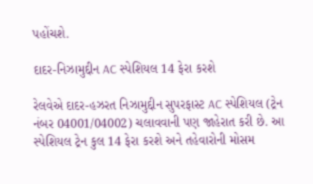પહોંચશે.

દાદર-નિઝામુદ્દીન AC સ્પેશિયલ 14 ફેરા કરશે

રેલવેએ દાદર-હઝરત નિઝામુદ્દીન સુપરફાસ્ટ AC સ્પેશિયલ (ટ્રેન નંબર 04001/04002) ચલાવવાની પણ જાહેરાત કરી છે. આ સ્પેશિયલ ટ્રેન કુલ 14 ફેરા કરશે અને તહેવારોની મોસમ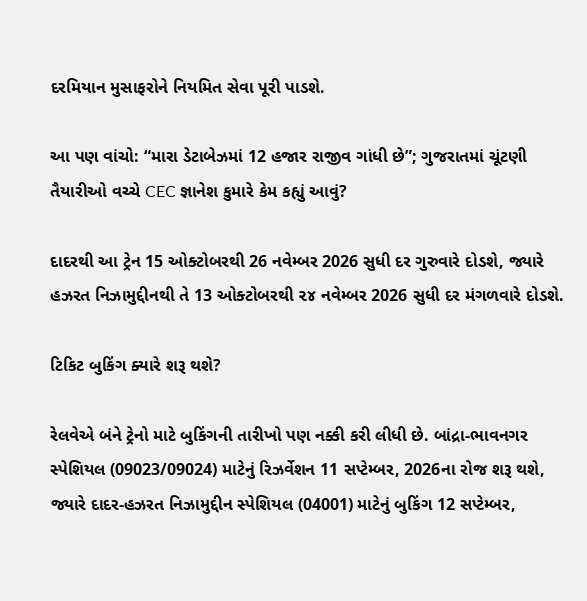દરમિયાન મુસાફરોને નિયમિત સેવા પૂરી પાડશે.

આ પણ વાંચો: “મારા ડેટાબેઝમાં 12 હજાર રાજીવ ગાંધી છે”; ગુજરાતમાં ચૂંટણી તૈયારીઓ વચ્ચે CEC જ્ઞાનેશ કુમારે કેમ કહ્યું આવું?

દાદરથી આ ટ્રેન 15 ઓક્ટોબરથી 26 નવેમ્બર 2026 સુધી દર ગુરુવારે દોડશે, જ્યારે હઝરત નિઝામુદ્દીનથી તે 13 ઓક્ટોબરથી ૨૪ નવેમ્બર 2026 સુધી દર મંગળવારે દોડશે.

ટિકિટ બુકિંગ ક્યારે શરૂ થશે?

રેલવેએ બંને ટ્રેનો માટે બુકિંગની તારીખો પણ નક્કી કરી લીધી છે. બાંદ્રા-ભાવનગર સ્પેશિયલ (09023/09024) માટેનું રિઝર્વેશન 11 સપ્ટેમ્બર, 2026ના રોજ શરૂ થશે, જ્યારે દાદર-હઝરત નિઝામુદ્દીન સ્પેશિયલ (04001) માટેનું બુકિંગ 12 સપ્ટેમ્બર,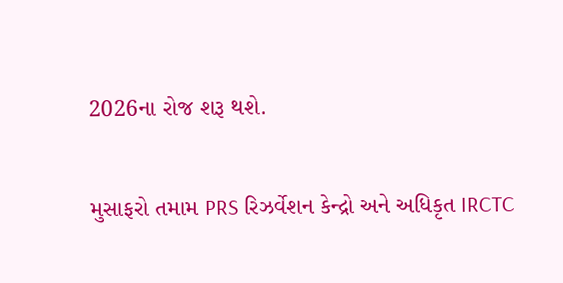2026ના રોજ શરૂ થશે.

મુસાફરો તમામ PRS રિઝર્વેશન કેન્દ્રો અને અધિકૃત IRCTC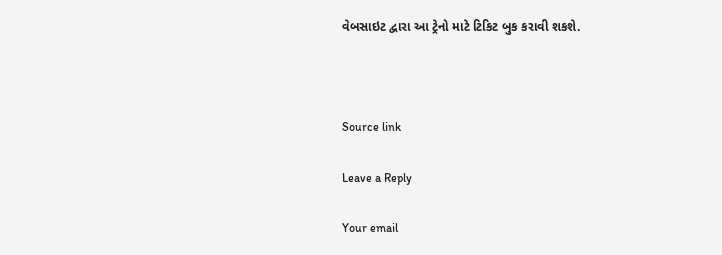વેબસાઇટ દ્વારા આ ટ્રેનો માટે ટિકિટ બુક કરાવી શકશે.



Source link

Leave a Reply

Your email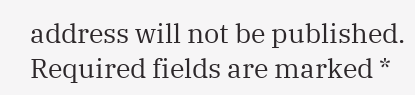address will not be published. Required fields are marked *